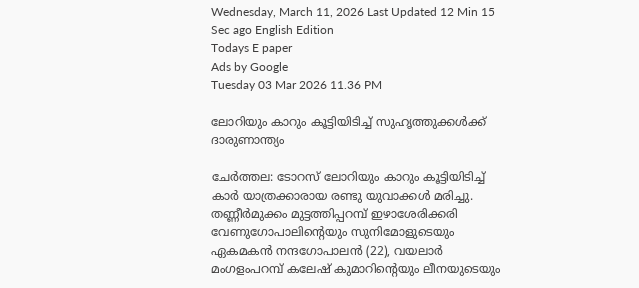Wednesday, March 11, 2026 Last Updated 12 Min 15 Sec ago English Edition
Todays E paper
Ads by Google
Tuesday 03 Mar 2026 11.36 PM

ലോറിയും കാറും കൂട്ടിയിടിച്ച്‌ സുഹൃത്തുക്കള്‍ക്ക്‌ ദാരുണാന്ത്യം

ചേര്‍ത്തല: ടോറസ്‌ ലോറിയും കാറും കൂട്ടിയിടിച്ച്‌ കാര്‍ യാത്രക്കാരായ രണ്ടു യുവാക്കള്‍ മരിച്ചു. തണ്ണീര്‍മുക്കം മുട്ടത്തിപ്പറമ്പ്‌ ഇഴാശേരിക്കരി വേണുഗോപാലിന്റെയും സുനിമോളുടെയും ഏകമകന്‍ നന്ദഗോപാലന്‍ (22), വയലാര്‍ മംഗളംപറമ്പ്‌ കലേഷ്‌ കുമാറിന്റെയും ലീനയുടെയും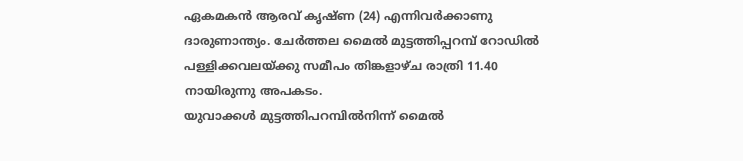ഏകമകന്‍ ആരവ്‌ കൃഷ്‌ണ (24) എന്നിവര്‍ക്കാണു ദാരുണാന്ത്യം. ചേര്‍ത്തല മൈല്‍ മുട്ടത്തിപ്പറമ്പ്‌ റോഡില്‍ പള്ളിക്കവലയ്‌ക്കു സമീപം തിങ്കളാഴ്‌ച രാത്രി 11.40 നായിരുന്നു അപകടം.
യുവാക്കള്‍ മുട്ടത്തിപറമ്പില്‍നിന്ന്‌ മൈല്‍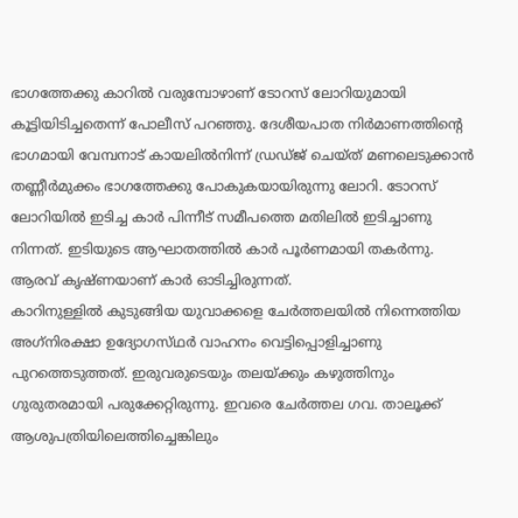ഭാഗത്തേക്കു കാറില്‍ വരുമ്പോഴാണ്‌ ടോറസ്‌ ലോറിയുമായി കൂട്ടിയിടിച്ചതെന്ന്‌ പോലീസ്‌ പറഞ്ഞു. ദേശീയപാത നിര്‍മാണത്തിന്റെ ഭാഗമായി വേമ്പനാട്‌ കായലില്‍നിന്ന്‌ ഡ്രഡ്‌ജ്‌ ചെയ്‌ത്‌ മണലെടുക്കാന്‍ തണ്ണീര്‍മുക്കം ഭാഗത്തേക്കു പോകുകയായിരുന്നു ലോറി. ടോറസ്‌ ലോറിയില്‍ ഇടിച്ച കാര്‍ പിന്നീട്‌ സമീപത്തെ മതിലില്‍ ഇടിച്ചാണു നിന്നത്‌. ഇടിയുടെ ആഘാതത്തില്‍ കാര്‍ പൂര്‍ണമായി തകര്‍ന്നു. ആരവ്‌ കൃഷ്‌ണയാണ്‌ കാര്‍ ഓടിച്ചിരുന്നത്‌.
കാറിനുള്ളില്‍ കുടുങ്ങിയ യുവാക്കളെ ചേര്‍ത്തലയില്‍ നിന്നെത്തിയ അഗ്‌നിരക്ഷാ ഉദ്യോഗസ്‌ഥര്‍ വാഹനം വെട്ടിപ്പൊളിച്ചാണു പുറത്തെടുത്തത്‌. ഇരുവരുടെയും തലയ്‌ക്കും കഴുത്തിനും ഗുരുതരമായി പരുക്കേറ്റിരുന്നു. ഇവരെ ചേര്‍ത്തല ഗവ. താലൂക്ക്‌ ആശുപത്രിയിലെത്തിച്ചെങ്കിലും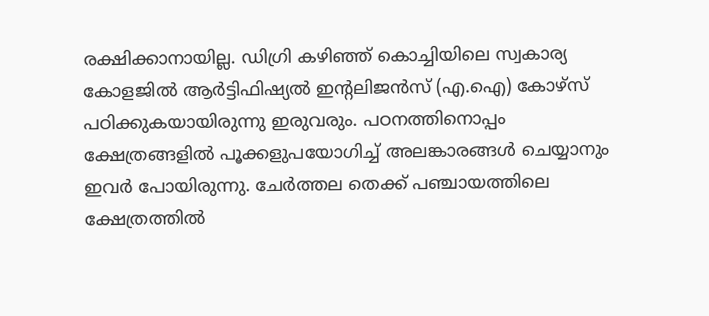രക്ഷിക്കാനായില്ല. ഡിഗ്രി കഴിഞ്ഞ്‌ കൊച്ചിയിലെ സ്വകാര്യ കോളജില്‍ ആര്‍ട്ടിഫിഷ്യല്‍ ഇന്റലിജന്‍സ്‌ (എ.ഐ) കോഴ്‌സ്‌ പഠിക്കുകയായിരുന്നു ഇരുവരും. പഠനത്തിനൊപ്പം ക്ഷേത്രങ്ങളില്‍ പൂക്കളുപയോഗിച്ച്‌ അലങ്കാരങ്ങള്‍ ചെയ്യാനും ഇവര്‍ പോയിരുന്നു. ചേര്‍ത്തല തെക്ക്‌ പഞ്ചായത്തിലെ ക്ഷേത്രത്തില്‍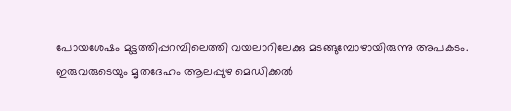പോയശേഷം മുട്ടത്തിപ്പറമ്പിലെത്തി വയലാറിലേക്കു മടങ്ങുമ്പോഴായിരുന്നു അപകടം.
ഇരുവരുടെയും മൃതദേഹം ആലപ്പുഴ മെഡിക്കല്‍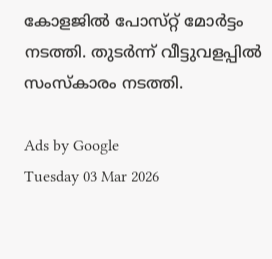കോളജില്‍ പോസ്‌റ്റ്‌ മോര്‍ട്ടം നടത്തി. തുടര്‍ന്ന്‌ വീട്ടുവളപ്പില്‍ സംസ്‌കാരം നടത്തി.

Ads by Google
Tuesday 03 Mar 2026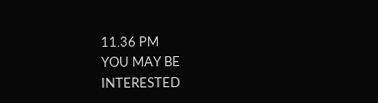11.36 PM
YOU MAY BE INTERESTED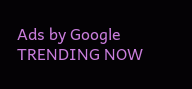Ads by Google
TRENDING NOW